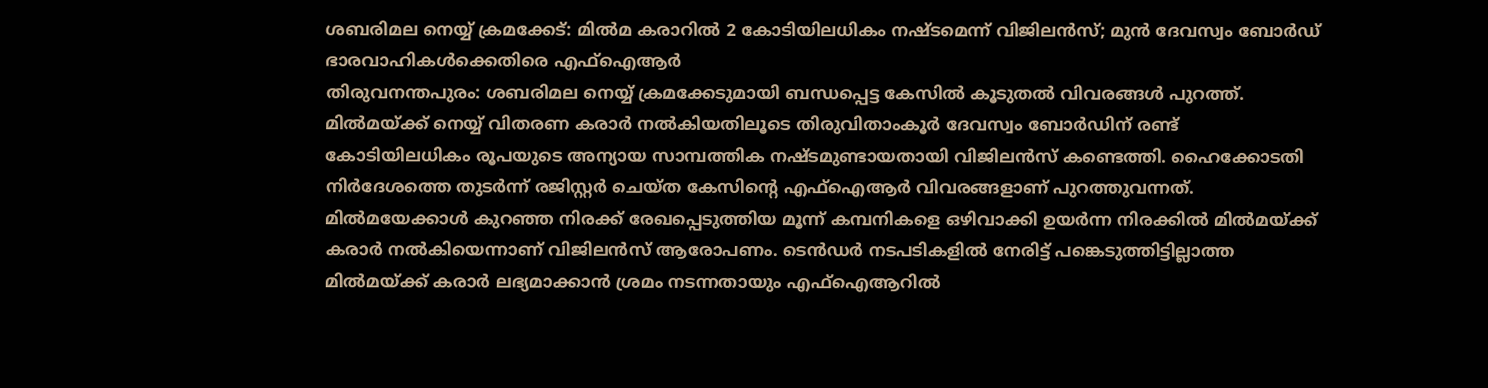ശബരിമല നെയ്യ് ക്രമക്കേട്: മിൽമ കരാറിൽ 2 കോടിയിലധികം നഷ്ടമെന്ന് വിജിലൻസ്; മുൻ ദേവസ്വം ബോർഡ് ഭാരവാഹികൾക്കെതിരെ എഫ്ഐആർ
തിരുവനന്തപുരം: ശബരിമല നെയ്യ് ക്രമക്കേടുമായി ബന്ധപ്പെട്ട കേസിൽ കൂടുതൽ വിവരങ്ങൾ പുറത്ത്. മിൽമയ്ക്ക് നെയ്യ് വിതരണ കരാർ നൽകിയതിലൂടെ തിരുവിതാംകൂർ ദേവസ്വം ബോർഡിന് രണ്ട് കോടിയിലധികം രൂപയുടെ അന്യായ സാമ്പത്തിക നഷ്ടമുണ്ടായതായി വിജിലൻസ് കണ്ടെത്തി. ഹൈക്കോടതി നിർദേശത്തെ തുടർന്ന് രജിസ്റ്റർ ചെയ്ത കേസിന്റെ എഫ്ഐആർ വിവരങ്ങളാണ് പുറത്തുവന്നത്.
മിൽമയേക്കാൾ കുറഞ്ഞ നിരക്ക് രേഖപ്പെടുത്തിയ മൂന്ന് കമ്പനികളെ ഒഴിവാക്കി ഉയർന്ന നിരക്കിൽ മിൽമയ്ക്ക് കരാർ നൽകിയെന്നാണ് വിജിലൻസ് ആരോപണം. ടെൻഡർ നടപടികളിൽ നേരിട്ട് പങ്കെടുത്തിട്ടില്ലാത്ത മിൽമയ്ക്ക് കരാർ ലഭ്യമാക്കാൻ ശ്രമം നടന്നതായും എഫ്ഐആറിൽ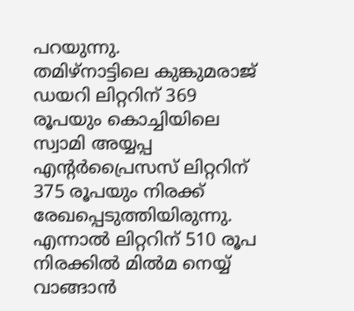പറയുന്നു.
തമിഴ്നാട്ടിലെ കുങ്കുമരാജ് ഡയറി ലിറ്ററിന് 369 രൂപയും കൊച്ചിയിലെ സ്വാമി അയ്യപ്പ എന്റർപ്രൈസസ് ലിറ്ററിന് 375 രൂപയും നിരക്ക് രേഖപ്പെടുത്തിയിരുന്നു. എന്നാൽ ലിറ്ററിന് 510 രൂപ നിരക്കിൽ മിൽമ നെയ്യ് വാങ്ങാൻ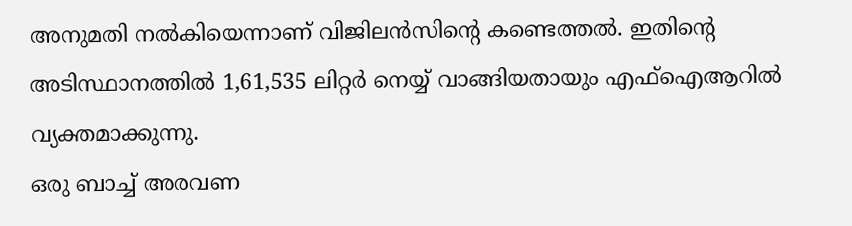അനുമതി നൽകിയെന്നാണ് വിജിലൻസിന്റെ കണ്ടെത്തൽ. ഇതിന്റെ അടിസ്ഥാനത്തിൽ 1,61,535 ലിറ്റർ നെയ്യ് വാങ്ങിയതായും എഫ്ഐആറിൽ വ്യക്തമാക്കുന്നു.
ഒരു ബാച്ച് അരവണ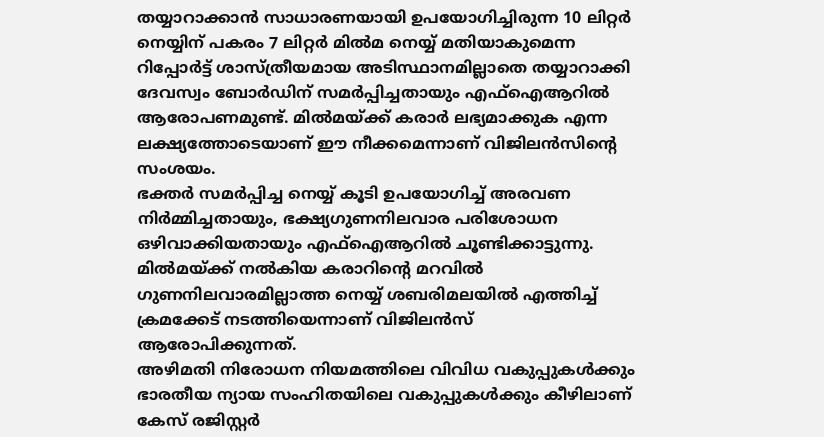തയ്യാറാക്കാൻ സാധാരണയായി ഉപയോഗിച്ചിരുന്ന 10 ലിറ്റർ നെയ്യിന് പകരം 7 ലിറ്റർ മിൽമ നെയ്യ് മതിയാകുമെന്ന റിപ്പോർട്ട് ശാസ്ത്രീയമായ അടിസ്ഥാനമില്ലാതെ തയ്യാറാക്കി ദേവസ്വം ബോർഡിന് സമർപ്പിച്ചതായും എഫ്ഐആറിൽ ആരോപണമുണ്ട്. മിൽമയ്ക്ക് കരാർ ലഭ്യമാക്കുക എന്ന ലക്ഷ്യത്തോടെയാണ് ഈ നീക്കമെന്നാണ് വിജിലൻസിന്റെ സംശയം.
ഭക്തർ സമർപ്പിച്ച നെയ്യ് കൂടി ഉപയോഗിച്ച് അരവണ നിർമ്മിച്ചതായും, ഭക്ഷ്യഗുണനിലവാര പരിശോധന ഒഴിവാക്കിയതായും എഫ്ഐആറിൽ ചൂണ്ടിക്കാട്ടുന്നു. മിൽമയ്ക്ക് നൽകിയ കരാറിന്റെ മറവിൽ ഗുണനിലവാരമില്ലാത്ത നെയ്യ് ശബരിമലയിൽ എത്തിച്ച് ക്രമക്കേട് നടത്തിയെന്നാണ് വിജിലൻസ് ആരോപിക്കുന്നത്.
അഴിമതി നിരോധന നിയമത്തിലെ വിവിധ വകുപ്പുകൾക്കും ഭാരതീയ ന്യായ സംഹിതയിലെ വകുപ്പുകൾക്കും കീഴിലാണ് കേസ് രജിസ്റ്റർ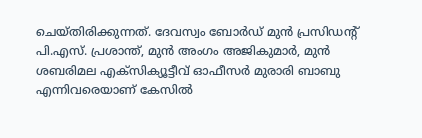ചെയ്തിരിക്കുന്നത്. ദേവസ്വം ബോർഡ് മുൻ പ്രസിഡന്റ് പി.എസ്. പ്രശാന്ത്, മുൻ അംഗം അജികുമാർ, മുൻ ശബരിമല എക്സിക്യൂട്ടീവ് ഓഫീസർ മുരാരി ബാബു എന്നിവരെയാണ് കേസിൽ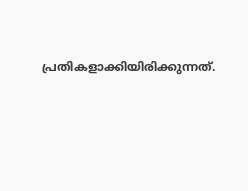പ്രതികളാക്കിയിരിക്കുന്നത്.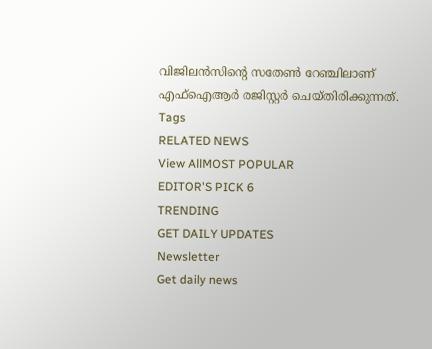വിജിലൻസിന്റെ സതേൺ റേഞ്ചിലാണ് എഫ്ഐആർ രജിസ്റ്റർ ചെയ്തിരിക്കുന്നത്.
Tags
RELATED NEWS
View AllMOST POPULAR
EDITOR'S PICK 6
TRENDING
GET DAILY UPDATES
Newsletter
Get daily news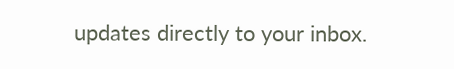updates directly to your inbox.